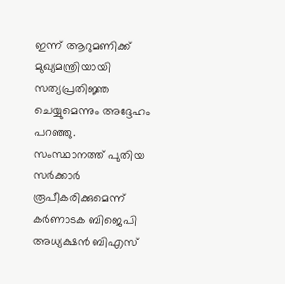ഇന്ന് ആറുമണിക്ക് മുഖ്യമന്ത്രിയായി സത്യപ്രതിജ്ഞ ചെയ്യുമെന്നും അദ്ദേഹം പറഞ്ഞു.
സംസ്ഥാനത്ത് പുതിയ സർക്കാർ രൂപീകരിക്കുമെന്ന് കർണാടക ബിജെപി അധ്യക്ഷൻ ബിഎസ്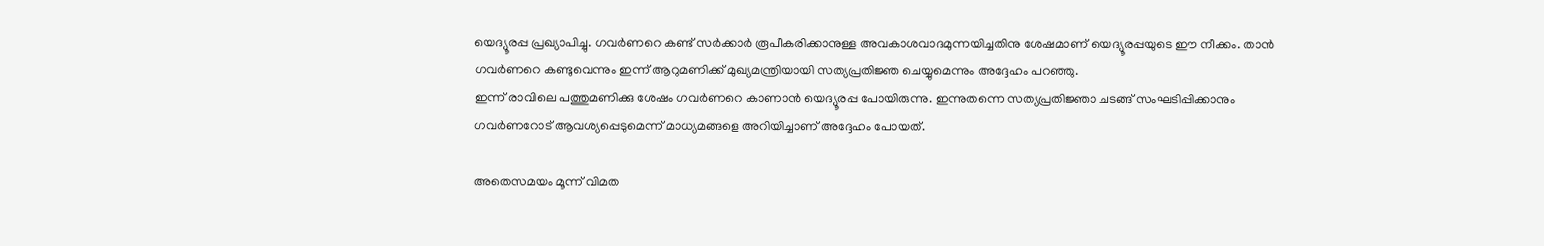യെദ്യൂരപ്പ പ്രഖ്യാപിച്ചു. ഗവർണറെ കണ്ട് സർക്കാർ രൂപീകരിക്കാനുള്ള അവകാശവാദമുന്നയിച്ചതിനു ശേഷമാണ് യെദ്യൂരപ്പയുടെ ഈ നീക്കം. താൻ ഗവർണറെ കണ്ടുവെന്നും ഇന്ന് ആറുമണിക്ക് മുഖ്യമന്ത്രിയായി സത്യപ്രതിജ്ഞ ചെയ്യുമെന്നും അദ്ദേഹം പറഞ്ഞു.
ഇന്ന് രാവിലെ പത്തുമണിക്കു ശേഷം ഗവർണറെ കാണാൻ യെദ്യൂരപ്പ പോയിരുന്നു. ഇന്നുതന്നെ സത്യപ്രതിജ്ഞാ ചടങ്ങ് സംഘടിപ്പിക്കാനും ഗവർണറോട് ആവശ്യപ്പെടുമെന്ന് മാധ്യമങ്ങളെ അറിയിച്ചാണ് അദ്ദേഹം പോയത്.

അതെസമയം മൂന്ന് വിമത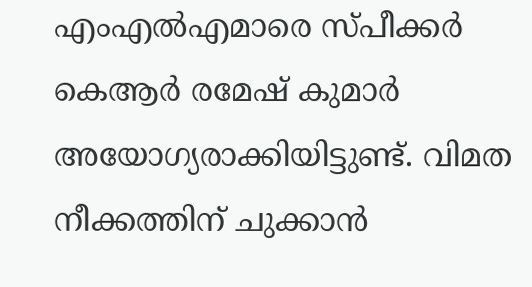എംഎൽഎമാരെ സ്പീക്കർ കെആർ രമേഷ് കുമാർ അയോഗ്യരാക്കിയിട്ടുണ്ട്. വിമത നീക്കത്തിന് ചുക്കാൻ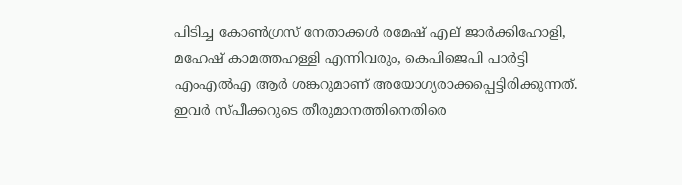പിടിച്ച കോൺഗ്രസ് നേതാക്കൾ രമേഷ് എല് ജാർക്കിഹോളി, മഹേഷ് കാമത്തഹള്ളി എന്നിവരും, കെപിജെപി പാർട്ടി എംഎൽഎ ആർ ശങ്കറുമാണ് അയോഗ്യരാക്കപ്പെട്ടിരിക്കുന്നത്. ഇവർ സ്പീക്കറുടെ തീരുമാനത്തിനെതിരെ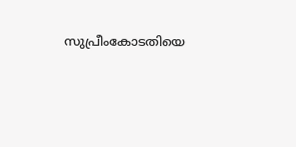സുപ്രീംകോടതിയെ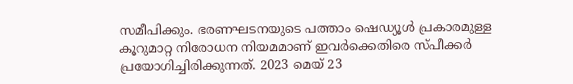സമീപിക്കും. ഭരണഘടനയുടെ പത്താം ഷെഡ്യൂൾ പ്രകാരമുള്ള കൂറുമാറ്റ നിരോധന നിയമമാണ് ഇവർക്കെതിരെ സ്പീക്കർ പ്രയോഗിച്ചിരിക്കുന്നത്. 2023 മെയ് 23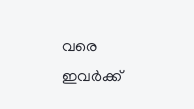വരെ ഇവർക്ക്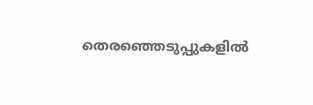തെരഞ്ഞെടുപ്പുകളിൽ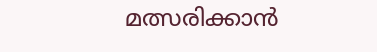മത്സരിക്കാൻ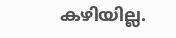കഴിയില്ല.